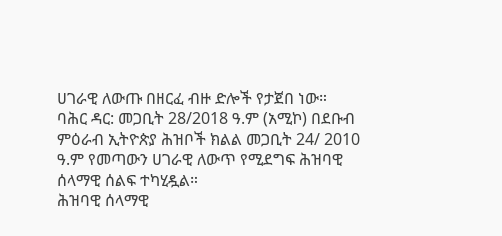ሀገራዊ ለውጡ በዘርፈ ብዙ ድሎች የታጀበ ነው።
ባሕር ዳር: መጋቢት 28/2018 ዓ.ም (አሚኮ) በደቡብ ምዕራብ ኢትዮጵያ ሕዝቦች ክልል መጋቢት 24/ 2010 ዓ.ም የመጣውን ሀገራዊ ለውጥ የሚደግፍ ሕዝባዊ ሰላማዊ ሰልፍ ተካሂዷል።
ሕዝባዊ ሰላማዊ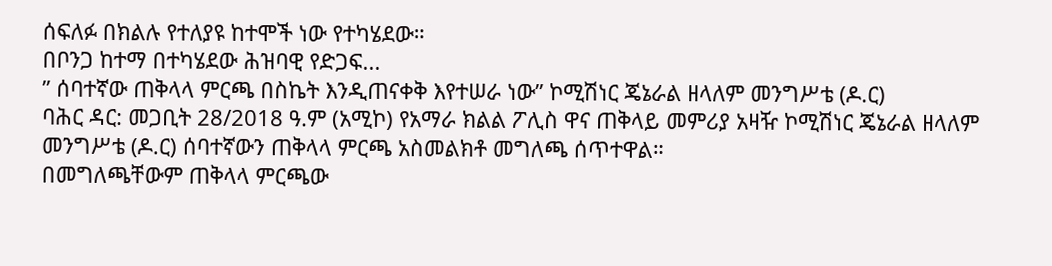ሰፍለፉ በክልሉ የተለያዩ ከተሞች ነው የተካሄደው።
በቦንጋ ከተማ በተካሄደው ሕዝባዊ የድጋፍ...
” ሰባተኛው ጠቅላላ ምርጫ በስኬት እንዲጠናቀቅ እየተሠራ ነው” ኮሚሽነር ጄኔራል ዘላለም መንግሥቴ (ዶ.ር)
ባሕር ዳር: መጋቢት 28/2018 ዓ.ም (አሚኮ) የአማራ ክልል ፖሊስ ዋና ጠቅላይ መምሪያ አዛዥ ኮሚሽነር ጄኔራል ዘላለም መንግሥቴ (ዶ.ር) ሰባተኛውን ጠቅላላ ምርጫ አስመልክቶ መግለጫ ሰጥተዋል።
በመግለጫቸውም ጠቅላላ ምርጫው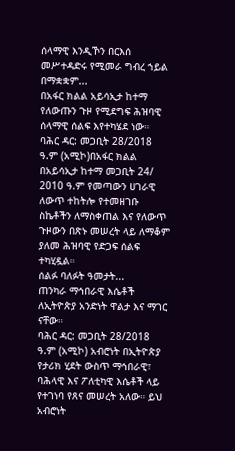ሰላማዊ እንዲኾን በርእሰ መሥተዳድሩ የሚመራ ግብረ ኀይል በማቋቋም...
በአፋር ክልል አይሳኢታ ከተማ የለውጡን ጉዞ የሚደግፍ ሕዝባዊ ሰላማዊ ሰልፍ እየተካሄደ ነው።
ባሕር ዳር: መጋቢት 28/2018 ዓ.ም (አሚኮ)በአፋር ክልል በአይሳኢታ ከተማ መጋቢት 24/ 2010 ዓ.ም የመጣውን ሀገራዊ ለውጥ ተከትሎ የተመዘገቡ ስኬቶችን ለማስቀጠል እና የለውጥ ጉዞውን በጽኑ መሠረት ላይ ለማቆም ያለመ ሕዝባዊ የድጋፍ ሰልፍ ተካሂዷል።
ሰልፉ ባለፉት ዓመታት...
ጠንካራ ማኅበራዊ እሴቶች ለኢትዮጵያ አንድነት ዋልታ እና ማገር ናቸው።
ባሕር ዳር: መጋቢት 28/2018 ዓ.ም (አሚኮ) አብሮነት በኢትዮጵያ የታሪክ ሂደት ውስጥ ማኅበራዊ፣ ባሕላዊ እና ፖለቲካዊ እሴቶች ላይ የተገነባ የጸና መሠረት አለው። ይህ አብሮነት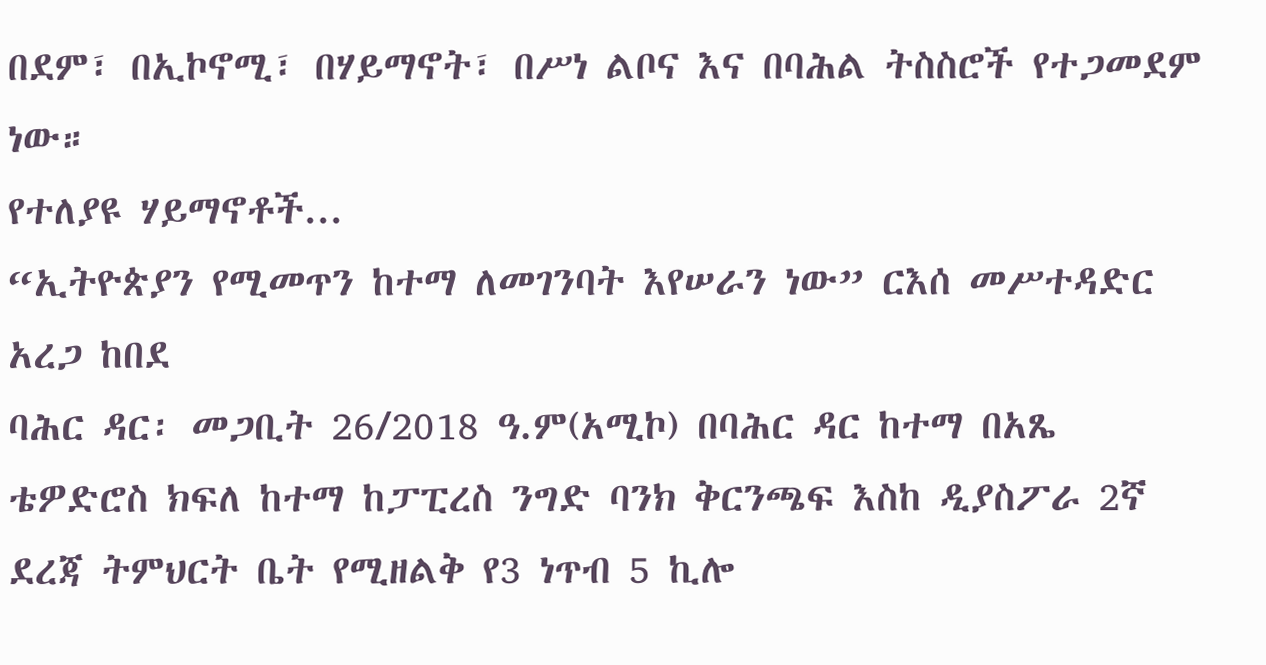በደም፣ በኢኮኖሚ፣ በሃይማኖት፣ በሥነ ልቦና እና በባሕል ትስስሮች የተጋመደም ነው።
የተለያዩ ሃይማኖቶች...
“ኢትዮጵያን የሚመጥን ከተማ ለመገንባት እየሠራን ነው” ርእሰ መሥተዳድር አረጋ ከበደ
ባሕር ዳር፡ መጋቢት 26/2018 ዓ.ም(አሚኮ) በባሕር ዳር ከተማ በአጼ ቴዎድሮስ ክፍለ ከተማ ከፓፒረስ ንግድ ባንክ ቅርንጫፍ እስከ ዲያስፖራ 2ኛ ደረጃ ትምህርት ቤት የሚዘልቅ የ3 ነጥብ 5 ኪሎ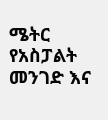ሜትር የአስፓልት መንገድ እና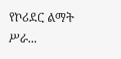የኮሪደር ልማት ሥራ...